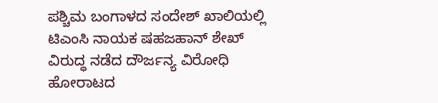ಪಶ್ಚಿಮ ಬಂಗಾಳದ ಸಂದೇಶ್ ಖಾಲಿಯಲ್ಲಿ ಟಿಎಂಸಿ ನಾಯಕ ಷಹಜಹಾನ್ ಶೇಖ್ ವಿರುದ್ಧ ನಡೆದ ದೌರ್ಜನ್ಯ ವಿರೋಧಿ ಹೋರಾಟದ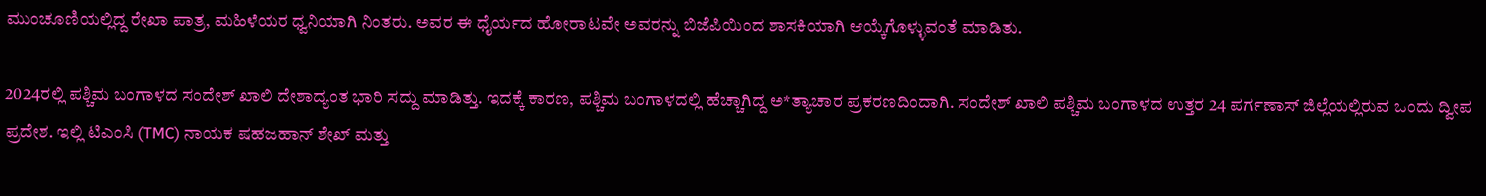ಮುಂಚೂಣಿಯಲ್ಲಿದ್ದ ರೇಖಾ ಪಾತ್ರ, ಮಹಿಳೆಯರ ಧ್ವನಿಯಾಗಿ ನಿಂತರು. ಅವರ ಈ ಧೈರ್ಯದ ಹೋರಾಟವೇ ಅವರನ್ನು ಬಿಜೆಪಿಯಿಂದ ಶಾಸಕಿಯಾಗಿ ಆಯ್ಕೆಗೊಳ್ಳುವಂತೆ ಮಾಡಿತು.

2024ರಲ್ಲಿ ಪಶ್ಚಿಮ ಬಂಗಾಳದ ಸಂದೇಶ್ ಖಾಲಿ ದೇಶಾದ್ಯಂತ ಭಾರಿ ಸದ್ದು ಮಾಡಿತ್ತು. ಇದಕ್ಕೆ ಕಾರಣ, ಪಶ್ಚಿಮ ಬಂಗಾಳದಲ್ಲಿ ಹೆಚ್ಚಾಗಿದ್ದ ಅ*ತ್ಯಾಚಾರ ಪ್ರಕರಣದಿಂದಾಗಿ. ಸಂದೇಶ್ ಖಾಲಿ ಪಶ್ಚಿಮ ಬಂಗಾಳದ ಉತ್ತರ 24 ಪರ್ಗಣಾಸ್ ಜಿಲ್ಲೆಯಲ್ಲಿರುವ ಒಂದು ದ್ವೀಪ ಪ್ರದೇಶ. ಇಲ್ಲಿ ಟಿಎಂಸಿ (TMC) ನಾಯಕ ಷಹಜಹಾನ್ ಶೇಖ್ ಮತ್ತು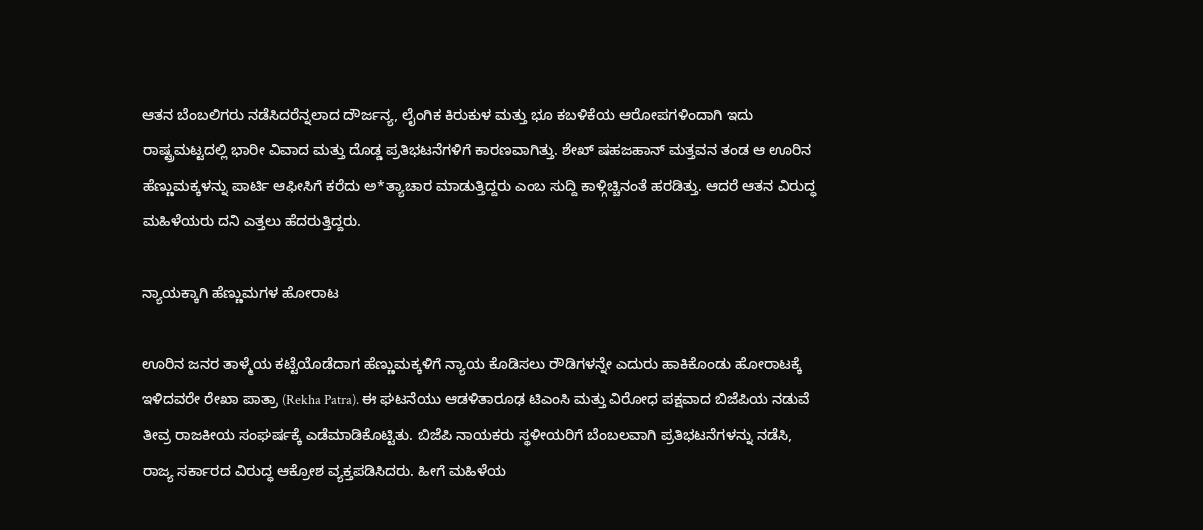ಆತನ ಬೆಂಬಲಿಗರು ನಡೆಸಿದರೆನ್ನಲಾದ ದೌರ್ಜನ್ಯ, ಲೈಂಗಿಕ ಕಿರುಕುಳ ಮತ್ತು ಭೂ ಕಬಳಿಕೆಯ ಆರೋಪಗಳಿಂದಾಗಿ ಇದು ರಾಷ್ಟ್ರಮಟ್ಟದಲ್ಲಿ ಭಾರೀ ವಿವಾದ ಮತ್ತು ದೊಡ್ಡ ಪ್ರತಿಭಟನೆಗಳಿಗೆ ಕಾರಣವಾಗಿತ್ತು. ಶೇಖ್ ಷಹಜಹಾನ್ ಮತ್ತವನ ತಂಡ ಆ ಊರಿನ ಹೆಣ್ಣುಮಕ್ಕಳನ್ನು ಪಾರ್ಟಿ ಆಫೀಸಿಗೆ ಕರೆದು ಅ*ತ್ಯಾಚಾರ ಮಾಡುತ್ತಿದ್ದರು ಎಂಬ ಸುದ್ದಿ ಕಾಳ್ಗಿಚ್ಚಿನಂತೆ ಹರಡಿತ್ತು. ಆದರೆ ಆತನ ವಿರುದ್ಧ ಮಹಿಳೆಯರು ದನಿ ಎತ್ತಲು ಹೆದರುತ್ತಿದ್ದರು.

ನ್ಯಾಯಕ್ಕಾಗಿ ಹೆಣ್ಣುಮಗಳ ಹೋರಾಟ

ಊರಿನ ಜನರ ತಾಳ್ಮೆಯ ಕಟ್ಟೆಯೊಡೆದಾಗ ಹೆಣ್ಣುಮಕ್ಕಳಿಗೆ ನ್ಯಾಯ ಕೊಡಿಸಲು ರೌಡಿಗಳನ್ನೇ ಎದುರು ಹಾಕಿಕೊಂಡು ಹೋರಾಟಕ್ಕೆ ಇಳಿದವರೇ ರೇಖಾ ಪಾತ್ರಾ (Rekha Patra). ಈ ಘಟನೆಯು ಆಡಳಿತಾರೂಢ ಟಿಎಂಸಿ ಮತ್ತು ವಿರೋಧ ಪಕ್ಷವಾದ ಬಿಜೆಪಿಯ ನಡುವೆ ತೀವ್ರ ರಾಜಕೀಯ ಸಂಘರ್ಷಕ್ಕೆ ಎಡೆಮಾಡಿಕೊಟ್ಟಿತು. ಬಿಜೆಪಿ ನಾಯಕರು ಸ್ಥಳೀಯರಿಗೆ ಬೆಂಬಲವಾಗಿ ಪ್ರತಿಭಟನೆಗಳನ್ನು ನಡೆಸಿ, ರಾಜ್ಯ ಸರ್ಕಾರದ ವಿರುದ್ಧ ಆಕ್ರೋಶ ವ್ಯಕ್ತಪಡಿಸಿದರು. ಹೀಗೆ ಮಹಿಳೆಯ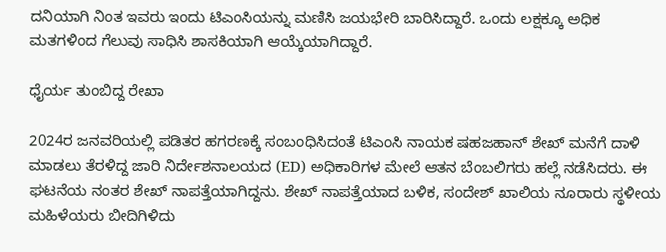ದನಿಯಾಗಿ ನಿಂತ ಇವರು ಇಂದು ಟಿಎಂಸಿಯನ್ನು ಮಣಿಸಿ ಜಯಭೇರಿ ಬಾರಿಸಿದ್ದಾರೆ. ಒಂದು ಲಕ್ಷಕ್ಕೂ ಅಧಿಕ ಮತಗಳಿಂದ ಗೆಲುವು ಸಾಧಿಸಿ ಶಾಸಕಿಯಾಗಿ ಆಯ್ಕೆಯಾಗಿದ್ದಾರೆ.

ಧೈರ್ಯ ತುಂಬಿದ್ದ ರೇಖಾ

2024ರ ಜನವರಿಯಲ್ಲಿ ಪಡಿತರ ಹಗರಣಕ್ಕೆ ಸಂಬಂಧಿಸಿದಂತೆ ಟಿಎಂಸಿ ನಾಯಕ ಷಹಜಹಾನ್ ಶೇಖ್ ಮನೆಗೆ ದಾಳಿ ಮಾಡಲು ತೆರಳಿದ್ದ ಜಾರಿ ನಿರ್ದೇಶನಾಲಯದ (ED) ಅಧಿಕಾರಿಗಳ ಮೇಲೆ ಆತನ ಬೆಂಬಲಿಗರು ಹಲ್ಲೆ ನಡೆಸಿದರು. ಈ ಘಟನೆಯ ನಂತರ ಶೇಖ್ ನಾಪತ್ತೆಯಾಗಿದ್ದನು. ಶೇಖ್ ನಾಪತ್ತೆಯಾದ ಬಳಿಕ, ಸಂದೇಶ್ ಖಾಲಿಯ ನೂರಾರು ಸ್ಥಳೀಯ ಮಹಿಳೆಯರು ಬೀದಿಗಿಳಿದು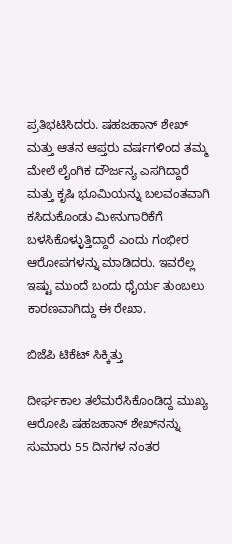ಪ್ರತಿಭಟಿಸಿದರು. ಷಹಜಹಾನ್ ಶೇಖ್ ಮತ್ತು ಆತನ ಆಪ್ತರು ವರ್ಷಗಳಿಂದ ತಮ್ಮ ಮೇಲೆ ಲೈಂಗಿಕ ದೌರ್ಜನ್ಯ ಎಸಗಿದ್ದಾರೆ ಮತ್ತು ಕೃಷಿ ಭೂಮಿಯನ್ನು ಬಲವಂತವಾಗಿ ಕಸಿದುಕೊಂಡು ಮೀನುಗಾರಿಕೆಗೆ ಬಳಸಿಕೊಳ್ಳುತ್ತಿದ್ದಾರೆ ಎಂದು ಗಂಭೀರ ಆರೋಪಗಳನ್ನು ಮಾಡಿದರು. ಇವರೆಲ್ಲ ಇಷ್ಟು ಮುಂದೆ ಬಂದು ಧೈರ್ಯ ತುಂಬಲು ಕಾರಣವಾಗಿದ್ದು ಈ ರೇಖಾ.

ಬಿಜೆಪಿ ಟಿಕೆಟ್ ಸಿಕ್ಕಿತ್ತು

ದೀರ್ಘಕಾಲ ತಲೆಮರೆಸಿಕೊಂಡಿದ್ದ ಮುಖ್ಯ ಆರೋಪಿ ಷಹಜಹಾನ್ ಶೇಖ್‌ನನ್ನು ಸುಮಾರು 55 ದಿನಗಳ ನಂತರ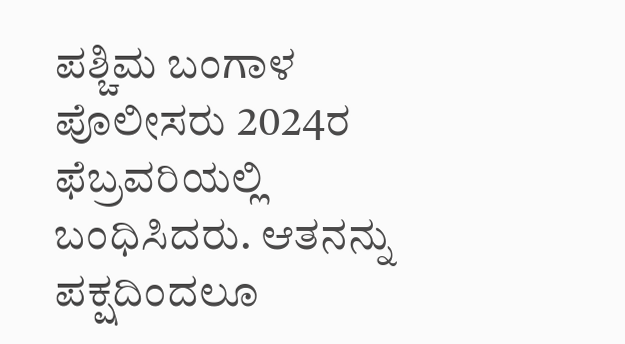ಪಶ್ಚಿಮ ಬಂಗಾಳ ಪೊಲೀಸರು 2024ರ ಫೆಬ್ರವರಿಯಲ್ಲಿ ಬಂಧಿಸಿದರು. ಆತನನ್ನು ಪಕ್ಷದಿಂದಲೂ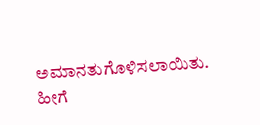ಅಮಾನತುಗೊಳಿಸಲಾಯಿತು. ಹೀಗೆ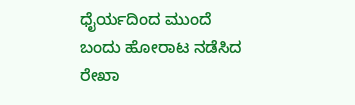ಧೈರ್ಯದಿಂದ ಮುಂದೆ ಬಂದು ಹೋರಾಟ ನಡೆಸಿದ ರೇಖಾ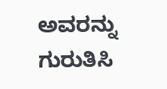ಅವರನ್ನು ಗುರುತಿಸಿ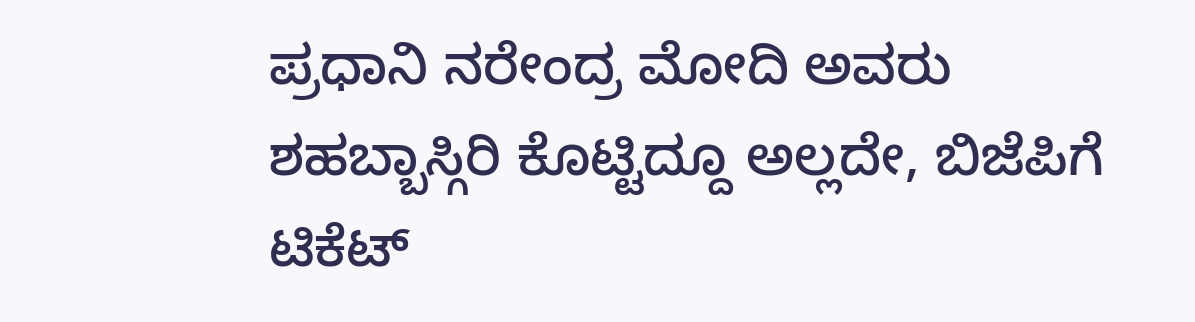ಪ್ರಧಾನಿ ನರೇಂದ್ರ ಮೋದಿ ಅವರು ಶಹಬ್ಬಾಸ್ಗಿರಿ ಕೊಟ್ಟಿದ್ದೂ ಅಲ್ಲದೇ, ಬಿಜೆಪಿಗೆ ಟಿಕೆಟ್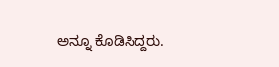ಅನ್ನೂ ಕೊಡಿಸಿದ್ದರು.